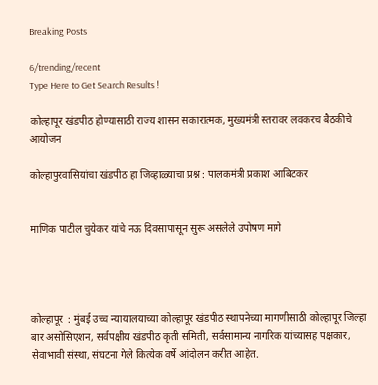Breaking Posts

6/trending/recent
Type Here to Get Search Results !

कोल्हापूर खंडपीठ होण्यासाठी राज्य शासन सकारात्मक, मुख्यमंत्री स्तरावर लवकरच बैठकीचे आयोजन

कोल्हापुरवासियांचा खंडपीठ हा जिव्हाळ्याचा प्रश्न : पालकमंत्री प्रकाश आबिटकर


माणिक पाटील चुयेकर यांचे नऊ दिवसापासून सुरू असलेले उपोषण मागे




कोल्हापूर  : मुंबई उच्च न्यायालयाच्या कोल्हापूर खंडपीठ स्थापनेच्या मागणीसाठी कोल्हापूर जिल्हा बार असोसिएशन, सर्वपक्षीय खंडपीठ कृती समिती, सर्वसामान्य नागरिक यांच्यासह पक्षकार, सेवाभावी संस्था, संघटना गेले कित्येक वर्षे आंदोलन करीत आहेत.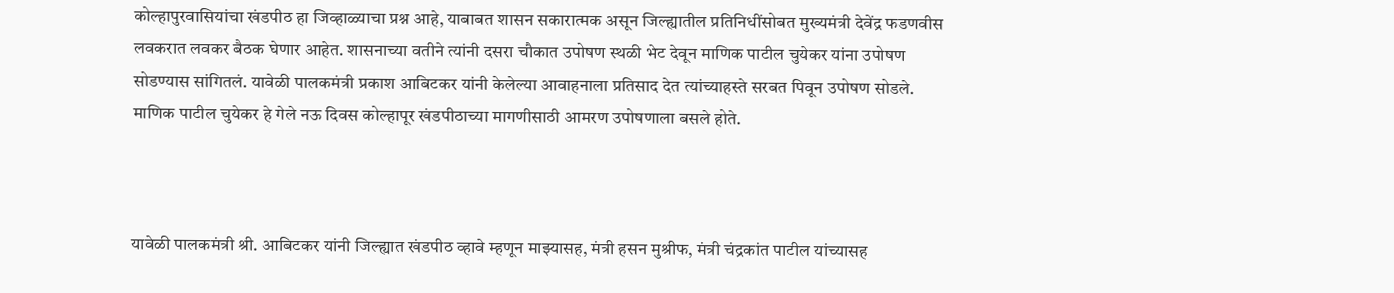कोल्हापुरवासियांचा खंडपीठ हा जिव्हाळ्याचा प्रश्न आहे, याबाबत शासन सकारात्मक असून जिल्ह्यातील प्रतिनिधींसोबत मुख्यमंत्री देवेंद्र फडणवीस लवकरात लवकर बैठक घेणार आहेत. शासनाच्या वतीने त्यांनी दसरा चौकात उपोषण स्थळी भेट देवून माणिक पाटील चुयेकर यांना उपोषण सोडण्यास सांगितलं. यावेळी पालकमंत्री प्रकाश आबिटकर यांनी केलेल्या आवाहनाला प्रतिसाद देत त्यांच्याहस्ते सरबत पिवून उपोषण सोडले. माणिक पाटील चुयेकर हे गेले नऊ दिवस कोल्हापूर खंडपीठाच्या मागणीसाठी आमरण उपोषणाला बसले होते.



यावेळी पालकमंत्री श्री. आबिटकर यांनी जिल्ह्यात खंडपीठ व्हावे म्हणून माझ्यासह, मंत्री हसन मुश्रीफ, मंत्री चंद्रकांत पाटील यांच्यासह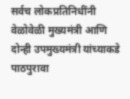सर्वच लोकप्रतिनिधींनी वेळोवेळी मुख्यमंत्री आणि दोन्ही उपमुख्यमंत्री यांच्याकडे पाठपुरावा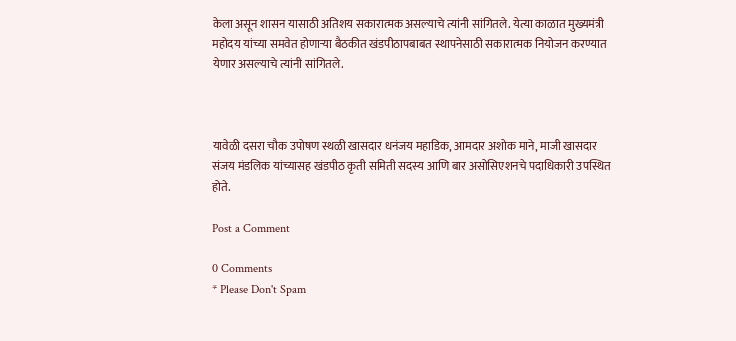केला असून शासन यासाठी अतिशय सकारात्मक असल्याचे त्यांनी सांगितले. येत्या काळात मुख्यमंत्री महोदय यांच्या समवेत होणाऱ्या बैठकीत खंडपीठापबाबत स्थापनेसाठी सकारात्मक नियोजन करण्यात येणार असल्याचे त्यांनी सांगितले.



यावेळी दसरा चौक उपोषण स्थळी खासदार धनंजय महाडिक, आमदार अशोक माने, माजी खासदार संजय मंडलिक यांच्यासह खंडपीठ कृती समिती सदस्य आणि बार असोसिएशनचे पदाधिकारी उपस्थित होते.

Post a Comment

0 Comments
* Please Don't Spam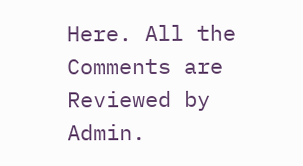Here. All the Comments are Reviewed by Admin.